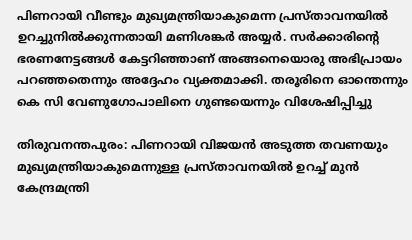പിണറായി വീണ്ടും മുഖ്യമന്ത്രിയാകുമെന്ന പ്രസ്താവനയിൽ ഉറച്ചുനിൽക്കുന്നതായി മണിശങ്കർ അയ്യർ. സർക്കാരിന്റെ ഭരണനേട്ടങ്ങൾ കേട്ടറിഞ്ഞാണ് അങ്ങനെയൊരു അഭിപ്രായം പറഞ്ഞതെന്നും അദ്ദേഹം വ്യക്തമാക്കി. തരൂരിനെ ഓന്തെന്നും കെ സി വേണുഗോപാലിനെ ഗുണ്ടയെന്നും വിശേഷിപ്പിച്ചു

തിരുവനന്തപുരം: പിണറായി വിജയൻ അടുത്ത തവണയും മുഖ്യമന്ത്രിയാകുമെന്നുള്ള പ്രസ്താവനയിൽ ഉറച്ച് മുൻ കേന്ദ്രമന്ത്രി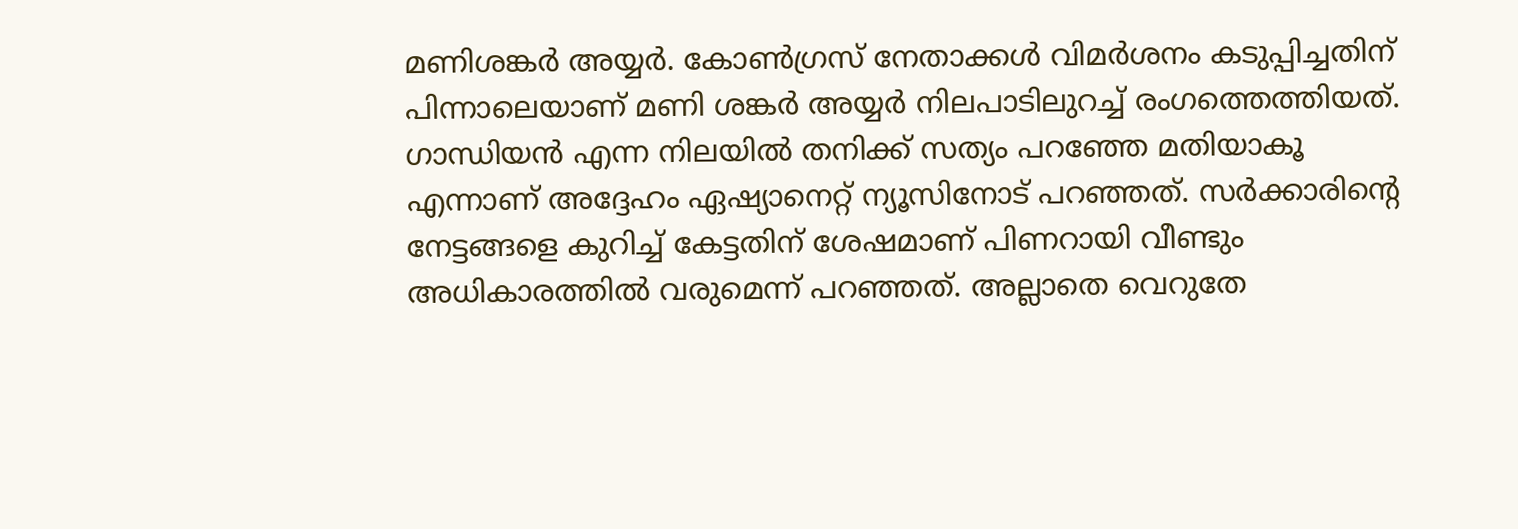മണിശങ്കർ അയ്യർ. കോൺഗ്രസ് നേതാക്കൾ വിമർശനം കടുപ്പിച്ചതിന് പിന്നാലെയാണ് മണി ശങ്കർ അയ്യർ നിലപാടിലുറച്ച് രംഗത്തെത്തിയത്. ഗാന്ധിയൻ എന്ന നിലയിൽ തനിക്ക് സത്യം പറഞ്ഞേ മതിയാകൂ എന്നാണ് അദ്ദേഹം ഏഷ്യാനെറ്റ് ന്യൂസിനോട് പറഞ്ഞത്. സർക്കാരിന്റെ നേട്ടങ്ങളെ കുറിച്ച് കേട്ടതിന് ശേഷമാണ് പിണറായി വീണ്ടും അധികാരത്തിൽ വരുമെന്ന് പറഞ്ഞത്. അല്ലാതെ വെറുതേ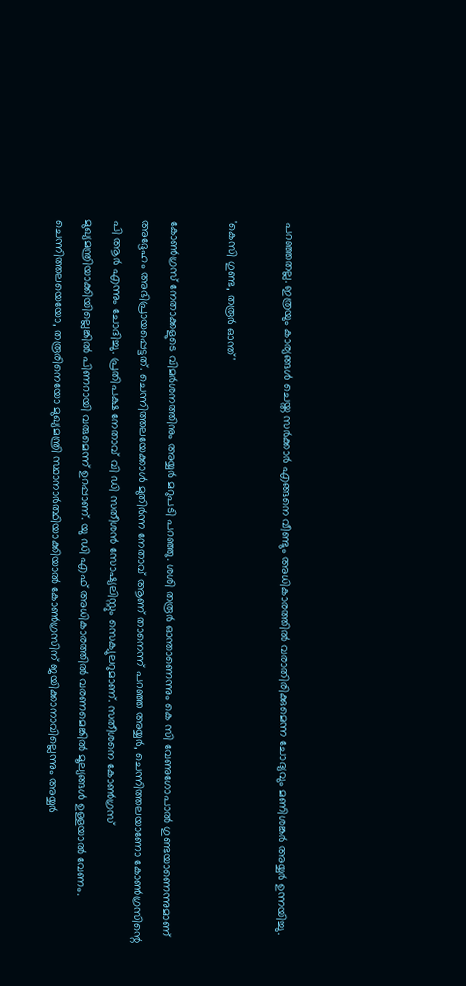പറഞ്ഞതല്ല. ഇത്രയും കാര്യങ്ങൾ ചെയ്ത സർക്കാർ എങ്ങനെ വീണ്ടും അധികാരത്തിൽ വരാതിരിക്കുമെന്ന ചോദ്യവും മണിശങ്കർ അയ്യർ ഉന്നയിച്ചു.

'കെസി ഗുണ്ട, തരൂർ ഓന്ത്'

കോൺഗ്രസ് നേതാക്കളുടെ വിമർശനത്തിനും അയ്യർ മറുപടി പറഞ്ഞു. ശശി തരൂർ ഓന്താണെന്നും കെ സി വേണുഗോപാൽ ഗുണ്ടയാണെന്നുമാണ് അദ്ദേഹം അഭിപ്രായപ്പെട്ടത്. ചെന്നിത്തലയേക്കാൾ മുതിർന്ന നേതാവ് ആണ് താനെന്ന് പറഞ്ഞ അയ്യർ, ചെന്നിത്തലയാണോ കോൺഗ്രസിന്റെ പി ആർ എന്നും ചോദിച്ചു. പ്രതിപക്ഷ നേതാവ് വി ഡി സതീശൻ സോഷ്യലിസ്റ്റും സെക്യുലറുമാണ്. സതീശനെ കോൺഗ്രസ് മുഖ്യമന്ത്രിയാക്കിയില്ലെങ്കിൽ പിണറായി വരുമെന്ന് ഉറപ്പാണ്. യു ഡി എഫ് അധികാരത്തിൽ വരണമെങ്കിൽ മൂല്യങ്ങൾ ഉള്ളയാൽ വേണം. ചെന്നിത്തലയെയോ, തരൂരിനെയോ മുഖ്യമന്ത്രി സ്ഥാനാർത്ഥിയാക്കിയാൽ കോൺഗ്രസിന് ജയിക്കാനാവില്ലെന്നും അയ്യർ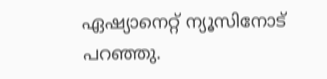ഏഷ്യാനെറ്റ് ന്യൂസിനോട് പറഞ്ഞു.